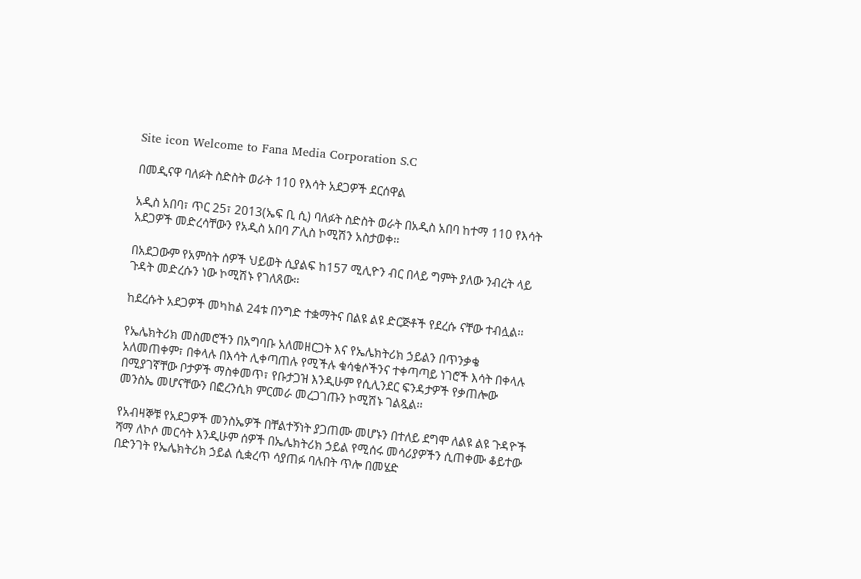Site icon Welcome to Fana Media Corporation S.C

በመዲናዋ ባለፉት ስድስት ወራት 110 የእሳት አደጋዎች ደርሰዋል

አዲስ አበባ፣ ጥር 25፣ 2013(ኤፍ ቢ ሲ) ባለፉት ስድስት ወራት በአዲስ አበባ ከተማ 110 የእሳት አደጋዎች መድረሳቸውን የአዲስ አበባ ፖሊስ ኮሚሽን አስታወቀ፡፡

በአደጋውም የአምስት ሰዎች ህይወት ሲያልፍ ከ157 ሚሊዮን ብር በላይ ግምት ያለው ንብረት ላይ ጉዳት መድረሱን ነው ኮሚሽኑ የገለጸው፡፡

ከደረሱት አደጋዎች መካከል 24ቱ በንግድ ተቋማትና በልዩ ልዩ ድርጅቶች የደረሱ ናቸው ተብሏል፡፡

የኤሌክትሪክ መስመሮችን በአግባቡ አለመዘርጋት እና የኤሌክትሪክ ኃይልን በጥንቃቄ አለመጠቀም፣ በቀላሉ በእሳት ሊቀጣጠሉ የሚችሉ ቁሳቁሶችንና ተቀጣጣይ ነገሮች እሳት በቀላሉ በሚያገኛቸው ቦታዎች ማስቀመጥ፣ የቡታጋዝ እንዲሁም የሲሊንደር ፍንዳታዎች የቃጠሎው መንስኤ መሆናቸውን በፎረንሲክ ምርመራ መረጋገጡን ኮሚሽኑ ገልጿል፡፡

የአብዛኞቹ የአደጋዎች መንስኤዎች በቸልተኝነት ያጋጠሙ መሆኑን በተለይ ደግሞ ለልዩ ልዩ ጉዳዮች ሻማ ለኮሶ መርሳት እንዲሁም ሰዎች በኤሌክትሪክ ኃይል የሚሰሩ መሳሪያዎችን ሲጠቀሙ ቆይተው በድንገት የኤሌክትሪክ ኃይል ሲቋረጥ ሳያጠፉ ባሉበት ጥሎ በመሄድ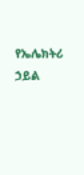የኤሌክትሪ ኃይል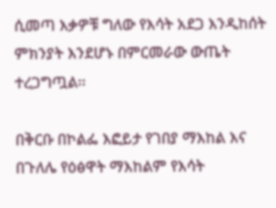ሲመጣ እቃዎቹ ግለው የእሳት አደጋ እንዲከሰት ምክንያት እንደሆኑ በምርመራው ውጤት ተረጋግጧል፡፡

በቅርቡ በኮልፌ እፎይታ የገበያ ማእከል እና  በጉለሌ የዕፅዋት ማእከልም የእሳት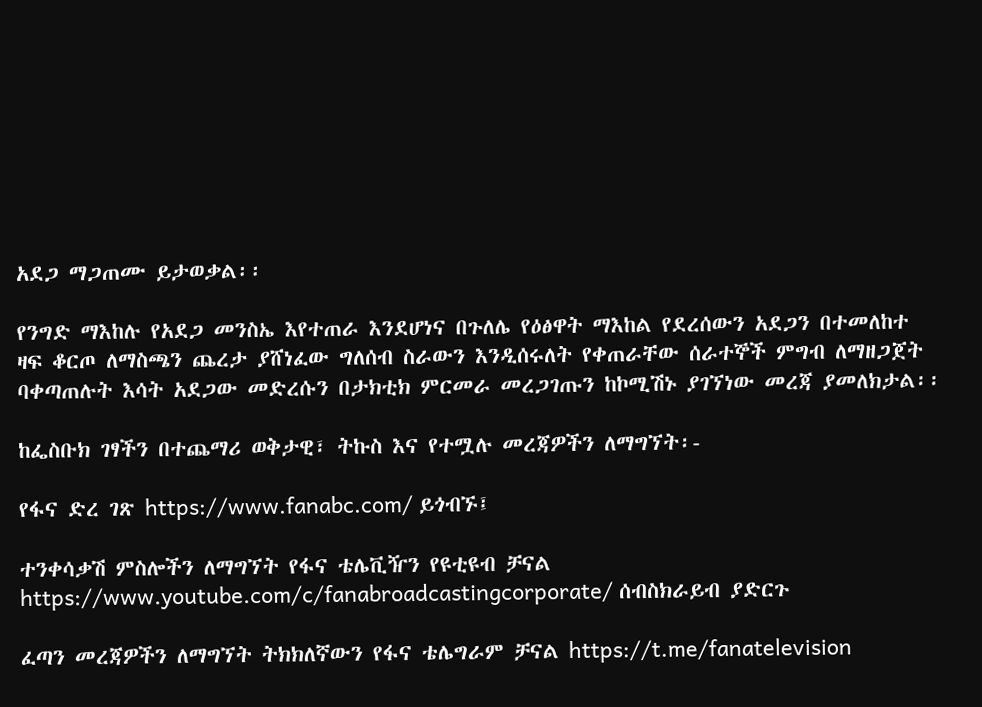አደጋ ማጋጠሙ ይታወቃል፡፡

የንግድ ማእከሉ የአደጋ መንስኤ እየተጠራ እንደሆነና በጉለሌ የዕፅዋት ማእከል የደረሰውን አደጋን በተመለከተ  ዛፍ ቆርጦ ለማስጫን ጨረታ ያሸነፈው ግለሰብ ስራውን እንዲሰሩለት የቀጠራቸው ሰራተኞች ምግብ ለማዘጋጀት ባቀጣጠሉት እሳት አደጋው መድረሱን በታክቲክ ምርመራ መረጋገጡን ከኮሚሽኑ ያገኘነው መረጃ ያመለክታል፡፡

ከፌስቡክ ገፃችን በተጨማሪ ወቅታዊ፣ ትኩስ እና የተሟሉ መረጃዎችን ለማግኘት፡-

የፋና ድረ ገጽ https://www.fanabc.com/ ይጎብኙ፤

ተንቀሳቃሽ ምስሎችን ለማግኘት የፋና ቴሌቪዥን የዩቲዩብ ቻናል https://www.youtube.com/c/fanabroadcastingcorporate/ ሰብስክራይብ ያድርጉ

ፈጣን መረጃዎችን ለማግኘት ትክክለኛውን የፋና ቴሌግራም ቻናል https://t.me/fanatelevision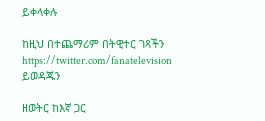ይቀላቀሉ

ከዚህ በተጨማሪም በትዊተር ገጻችን https://twitter.com/fanatelevision ይወዳጁን

ዘወትር ከእኛ ጋር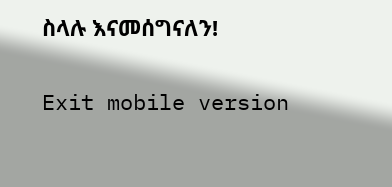ስላሉ እናመሰግናለን!

Exit mobile version